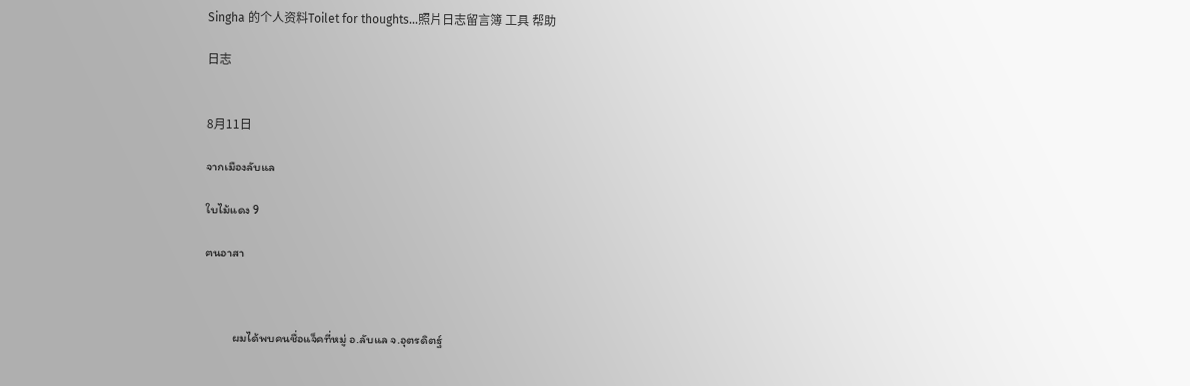Singha 的个人资料Toilet for thoughts...照片日志留言簿 工具 帮助

日志


8月11日

จากเมืองลับแล

ใบไม้แดง 9

ฅนอาสา



          ผมได้พบคนชื่อแจ็คที่หมู่ อ.ลับแล จ.อุตรดิตฐ์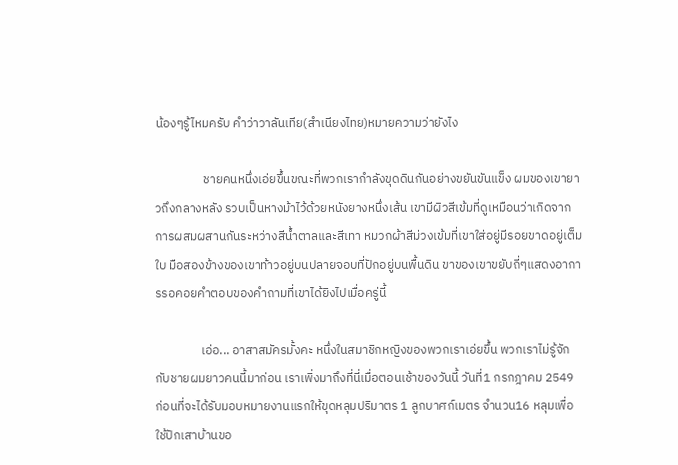น้องๆรู้ไหมครับ คำว่าวาลันเทีย(สำเนียงไทย)หมายความว่ายังไง

                 ชายคนหนึ่งเอ่ยขึ้นขณะที่พวกเรากำลังขุดดินกันอย่างขยันขันแข็ง ผมของเขายาวถึงกลางหลัง รวบเป็นหางม้าไว้ด้วยหนังยางหนึ่งเส้น เขามีผิวสีเข้มที่ดูเหมือนว่าเกิดจากการผสมผสานกันระหว่างสีน้ำตาลและสีเทา หมวกผ้าสีม่วงเข้มที่เขาใส่อยู่มีรอยขาดอยู่เต็มใบ มือสองข้างของเขาท้าวอยู่บนปลายจอบที่ปักอยู่บนพื้นดิน ขาของเขาขยับถี่ๆแสดงอาการรอคอยคำตอบของคำถามที่เขาได้ยิงไปเมื่อครู่นี้

                เอ่อ... อาสาสมัครมั้งคะ หนึ่งในสมาชิกหญิงของพวกเราเอ่ยขึ้น พวกเราไม่รู้จักกับชายผมยาวคนนี้มาก่อน เราเพิ่งมาถึงที่นี่เมื่อตอนเช้าของวันนี้ วันที่1 กรกฎาคม 2549 ก่อนที่จะได้รับมอบหมายงานแรกให้ขุดหลุมปริมาตร 1 ลูกบาศก์เมตร จำนวน16 หลุมเพื่อใช้ปักเสาบ้านขอ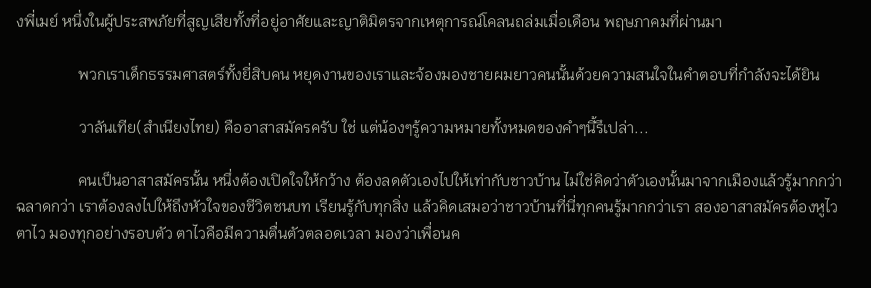งพี่เมย์ หนึ่งในผู้ประสพภัยที่สูญเสียทั้งที่อยู่อาศัยและญาติมิตรจากเหตุการณ์โคลนถล่มเมื่อเดือน พฤษภาคมที่ผ่านมา

                พวกเราเด็กธรรมศาสตร์ทั้งยี่สิบคน หยุดงานของเราและจ้องมองชายผมยาวคนนั้นด้วยความสนใจในคำตอบที่กำลังจะได้ยิน

                วาลันเทีย(สำเนียงไทย) คืออาสาสมัครครับ ใช่ แต่น้องๆรู้ความหมายทั้งหมดของคำๆนี้รึเปล่า...

                คนเป็นอาสาสมัครนั้น หนึ่งต้องเปิดใจให้กว้าง ต้องลดตัวเองไปให้เท่ากับชาวบ้าน ไม่ใช่คิดว่าตัวเองนั้นมาจากเมืองแล้วรู้มากกว่า ฉลาดกว่า เราต้องลงไปให้ถึงหัวใจของชีวิตชนบท เรียนรู้กับทุกสิ่ง แล้วคิดเสมอว่าชาวบ้านที่นี่ทุกคนรู้มากกว่าเรา สองอาสาสมัครต้องหูไวตาไว มองทุกอย่างรอบตัว ตาไวคือมีความตื่นตัวตลอดเวลา มองว่าเพื่อนค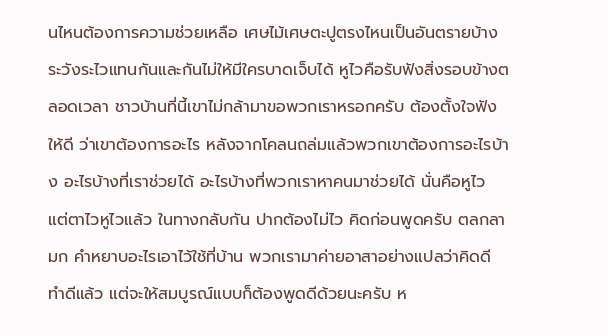นไหนต้องการความช่วยเหลือ เศษไม้เศษตะปูตรงไหนเป็นอันตรายบ้าง ระวังระไวแทนกันและกันไม่ให้มีใครบาดเจ็บได้ หูไวคือรับฟังสิ่งรอบข้างตลอดเวลา ชาวบ้านที่นี้เขาไม่กล้ามาขอพวกเราหรอกครับ ต้องตั้งใจฟังให้ดี ว่าเขาต้องการอะไร หลังจากโคลนถล่มแล้วพวกเขาต้องการอะไรบ้าง อะไรบ้างที่เราช่วยได้ อะไรบ้างที่พวกเราหาคนมาช่วยได้ นั่นคือหูไว แต่ตาไวหูไวแล้ว ในทางกลับกัน ปากต้องไม่ไว คิดก่อนพูดครับ ตลกลามก คำหยาบอะไรเอาไว้ใช้ที่บ้าน พวกเรามาค่ายอาสาอย่างแปลว่าคิดดี ทำดีแล้ว แต่จะให้สมบูรณ์แบบก็ต้องพูดดีด้วยนะครับ ห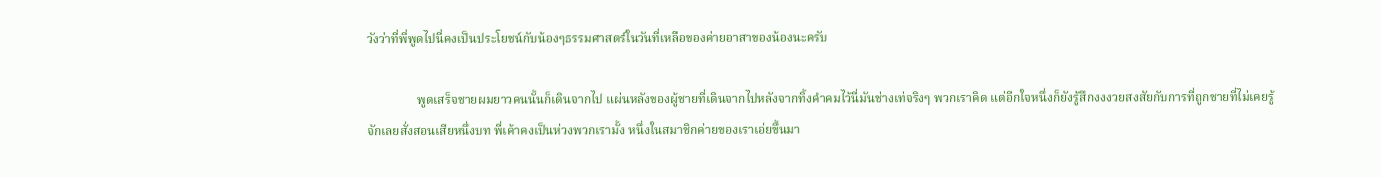วังว่าที่พี่พูดไปนี่คงเป็นประโยชน์กับน้องๆธรรมศาสตร์ในวันที่เหลือของค่ายอาสาของน้องนะครับ

                พูดเสร็จชายผมยาวคนนั้นก็เดินจากไป แผ่นหลังของผู้ชายที่เดินจากไปหลังจากทิ้งคำคมไว้นี่มันช่างเท่จริงๆ พวกเราคิด แต่อีกใจหนึ่งก็ยังรู้สึกงงงวยสงสัยกับการที่ถูกชายที่ไม่เคยรู้จักเลยสั่งสอนเสียหนึ่งบท พี่เค้าคงเป็นห่วงพวกเรามั้ง หนึ่งในสมาชิกค่ายของเราเอ่ยขึ้นมา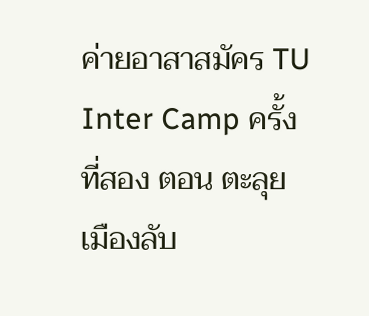ค่ายอาสาสมัคร TU Inter Camp ครั้งที่สอง ตอน ตะลุยเมืองลับ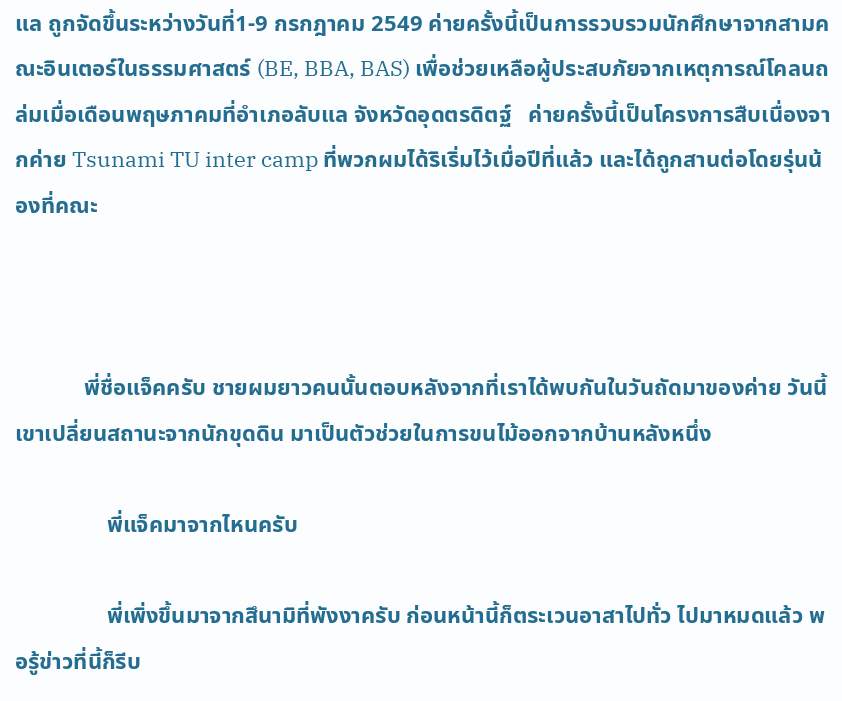แล ถูกจัดขึ้นระหว่างวันที่1-9 กรกฎาคม 2549 ค่ายครั้งนี้เป็นการรวบรวมนักศึกษาจากสามคณะอินเตอร์ในธรรมศาสตร์ (BE, BBA, BAS) เพื่อช่วยเหลือผู้ประสบภัยจากเหตุการณ์โคลนถล่มเมื่อเดือนพฤษภาคมที่อำเภอลับแล จังหวัดอุดตรดิตฐ์   ค่ายครั้งนี้เป็นโครงการสืบเนื่องจากค่าย Tsunami TU inter camp ที่พวกผมได้ริเริ่มไว้เมื่อปีที่แล้ว และได้ถูกสานต่อโดยรุ่นน้องที่คณะ



            พี่ชื่อแจ็คครับ ชายผมยาวคนนั้นตอบหลังจากที่เราได้พบกันในวันถัดมาของค่าย วันนี้เขาเปลี่ยนสถานะจากนักขุดดิน มาเป็นตัวช่วยในการขนไม้ออกจากบ้านหลังหนึ่ง

                พี่แจ็คมาจากไหนครับ

                พี่เพิ่งขึ้นมาจากสึนามิที่พังงาครับ ก่อนหน้านี้ก็ตระเวนอาสาไปทั่ว ไปมาหมดแล้ว พอรู้ข่าวที่นี้ก็รีบ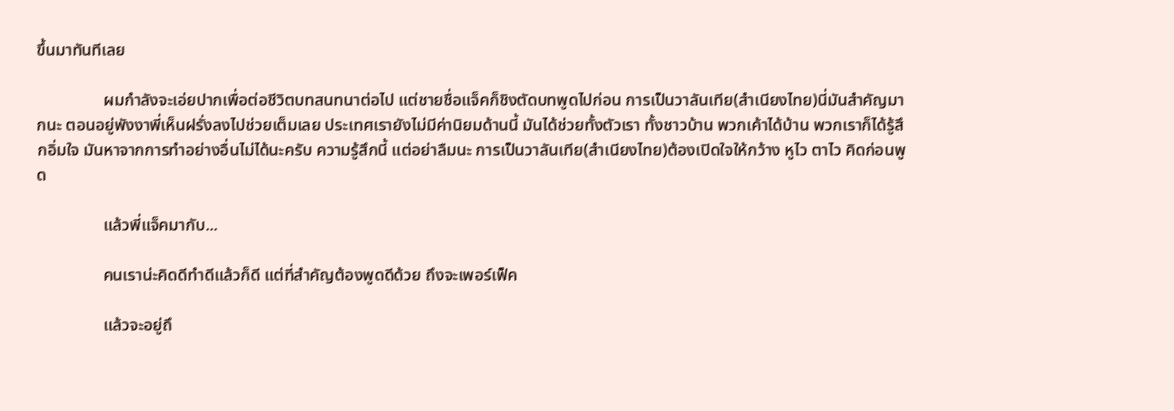ขึ้นมาทันทีเลย

                ผมกำลังจะเอ่ยปากเพื่อต่อชีวิตบทสนทนาต่อไป แต่ชายชื่อแจ็คก็ชิงตัดบทพูดไปก่อน การเป็นวาลันเทีย(สำเนียงไทย)นี่มันสำคัญมากนะ ตอนอยู่พังงาพี่เห็นฝรั่งลงไปช่วยเต็มเลย ประเทศเรายังไม่มีค่านิยมด้านนี้ มันได้ช่วยทั้งตัวเรา ทั้งชาวบ้าน พวกเค้าได้บ้าน พวกเราก็ได้รู้สึกอิ่มใจ มันหาจากการทำอย่างอื่นไม่ได้นะครับ ความรู้สึกนี้ แต่อย่าลืมนะ การเป็นวาลันเทีย(สำเนียงไทย)ต้องเปิดใจให้กว้าง หูไว ตาไว คิดก่อนพูด

                แล้วพี่แจ็คมากับ...

                คนเราน่ะคิดดีทำดีแล้วก็ดี แต่ที่สำคัญต้องพูดดีด้วย ถึงจะเพอร์เฟ็ค

                แล้วจะอยู่ถึ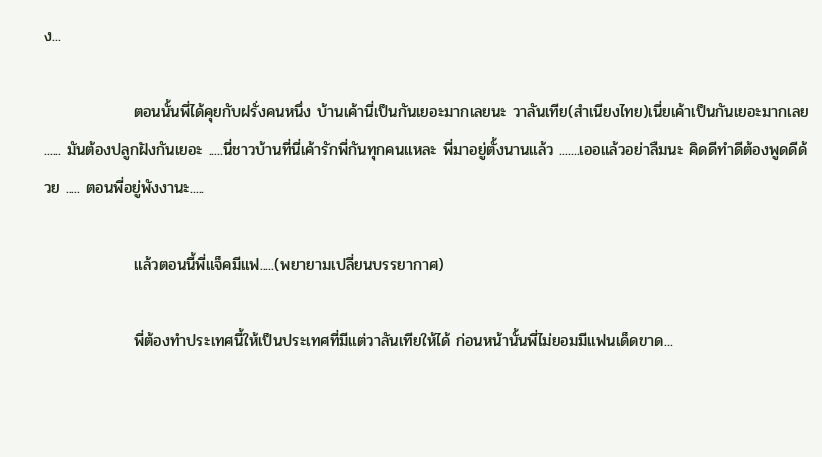ง...

                ตอนนั้นพี่ได้คุยกับฝรั่งคนหนึ่ง บ้านเค้านี่เป็นกันเยอะมากเลยนะ วาลันเทีย(สำเนียงไทย)เนี่ยเค้าเป็นกันเยอะมากเลย ...... มันต้องปลูกฝังกันเยอะ .....นี่ชาวบ้านที่นี่เค้ารักพี่กันทุกคนแหละ พี่มาอยู่ตั้งนานแล้ว .......เออแล้วอย่าลืมนะ คิดดีทำดีต้องพูดดีด้วย ..... ตอนพี่อยู่พังงานะ.....

                แล้วตอนนี้พี่แจ็คมีแฟ.....(พยายามเปลี่ยนบรรยากาศ)

                พี่ต้องทำประเทศนี้ให้เป็นประเทศที่มีแต่วาลันเทียให้ได้ ก่อนหน้านั้นพี่ไม่ยอมมีแฟนเด็ดขาด...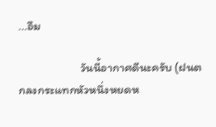...อืม

                       วันนี้อากาศดีนะครับ (ฝนตกลงกระแทกหัวหนึ่งหยดห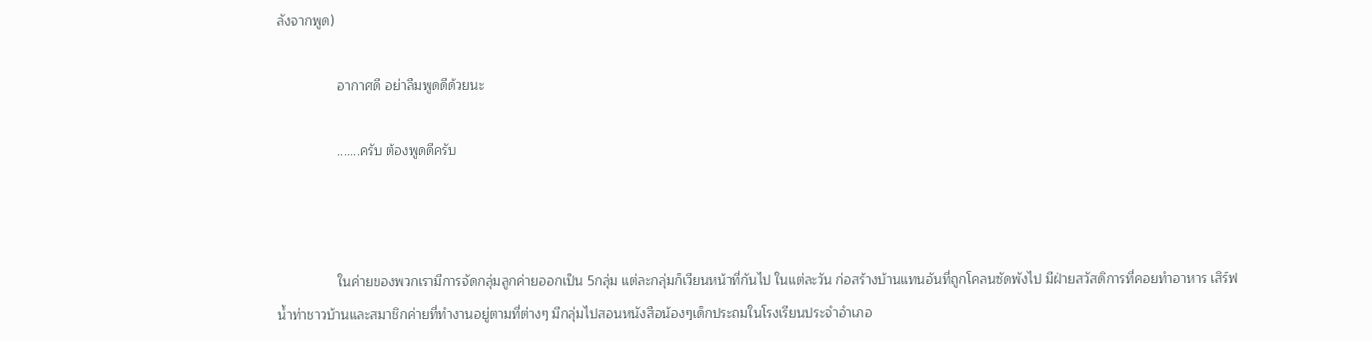ลังจากพูด)

                อากาศดี อย่าลืมพูดดีด้วยนะ

                .......ครับ ต้องพูดดีครับ



                ในค่ายของพวกเรามีการจัดกลุ่มลูกค่ายออกเป็น 5กลุ่ม แต่ละกลุ่มก็เวียนหน้าที่กันไป ในแต่ละวัน ก่อสร้างบ้านแทนอันที่ถูกโคลนซัดพังไป มีฝ่ายสวัสดิการที่คอยทำอาหาร เสิร์ฟน้ำท่าชาวบ้านและสมาชิกค่ายที่ทำงานอยู่ตามที่ต่างๆ มีกลุ่มไปสอนหนังสือน้องๆเด็กประถมในโรงเรียนประจำอำเภอ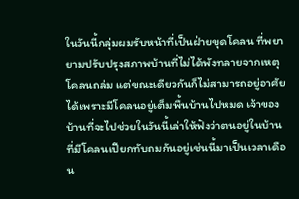ในวันนี้กลุ่มผมรับหน้าที่เป็นฝ่ายขุดโคลน ที่พยายามปรับปรุงสภาพบ้านที่ไม่ได้พังทลายจากเหตุโคลนถล่ม แต่ขณะเดียวกันก็ไม่สามารถอยู่อาศัยได้เพราะมีโคลนอยู่เต็มพื้นบ้านไปหมด เจ้าของบ้านที่จะไปช่วยในวันนี้เล่าให้ฟังว่าตนอยู่ในบ้านที่มีโคลนเปียกทับถมกันอยู่เช่นนี้มาเป็นเวลาเดือน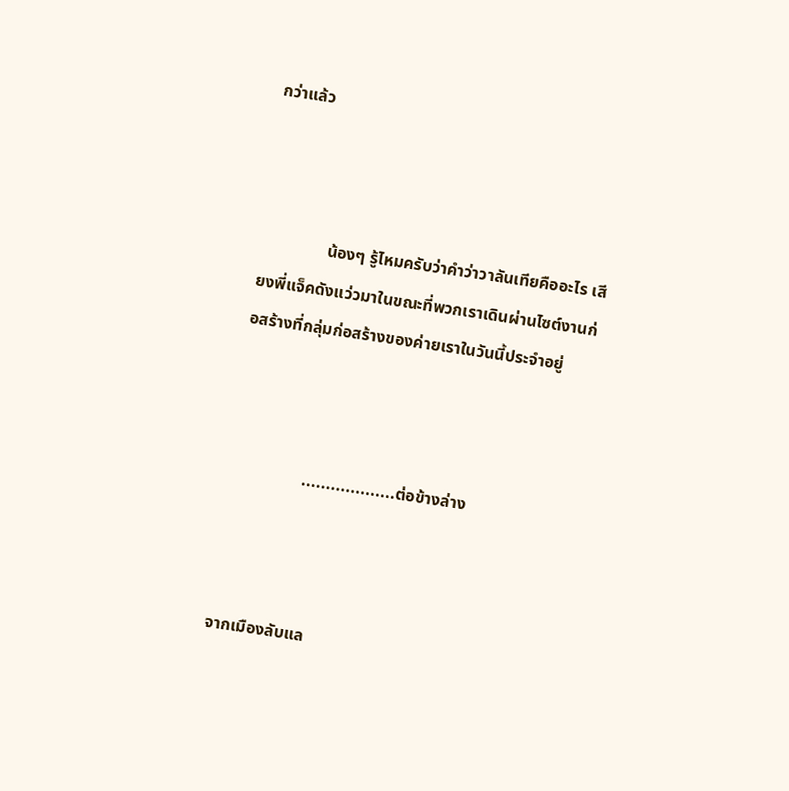กว่าแล้ว



                น้องๆ รู้ไหมครับว่าคำว่าวาลันเทียคืออะไร เสียงพี่แจ็คดังแว่วมาในขณะที่พวกเราเดินผ่านไซต์งานก่อสร้างที่กลุ่มก่อสร้างของค่ายเราในวันนี้ประจำอยู่



                  ...................ต่อข้างล่าง



จากเมืองลับแล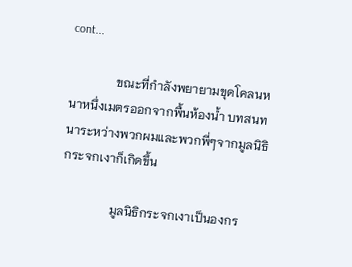cont...

               ขณะที่กำลังพยายามขุดโคลนหนาหนึ่งเมตรออกจากพื้นห้องน้ำ บทสนทนาระหว่างพวกผมและพวกพี่ๆจากมูลนิธิกระจกเงาก็เกิดขึ้น

                มูลนิธิกระจกเงาเป็นองกร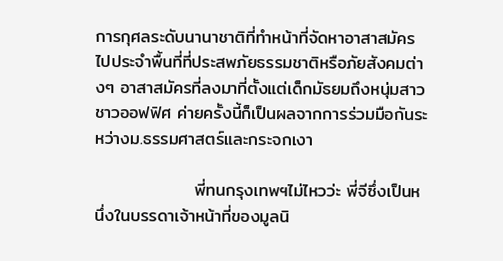การกุศลระดับนานาชาติที่ทำหน้าที่จัดหาอาสาสมัครไปประจำพื้นที่ที่ประสพภัยธรรมชาติหรือภัยสังคมต่างๆ อาสาสมัครที่ลงมาที่ตั้งแต่เด็กมัธยมถึงหนุ่มสาวชาวออฟฟิศ ค่ายครั้งนี้ก็เป็นผลจากการร่วมมือกันระหว่างม.ธรรมศาสตร์และกระจกเงา

                พี่ทนกรุงเทพฯไม่ไหวว่ะ พี่จีซึ่งเป็นหนึ่งในบรรดาเจ้าหน้าที่ของมูลนิ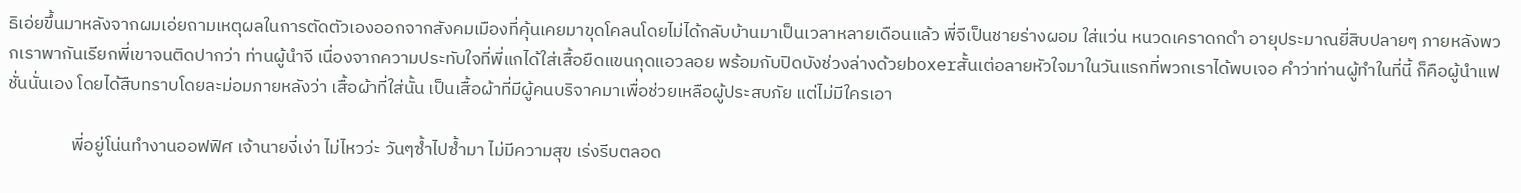ธิเอ่ยขึ้นมาหลังจากผมเอ่ยถามเหตุผลในการตัดตัวเองออกจากสังคมเมืองที่คุ้นเคยมาขุดโคลนโดยไม่ได้กลับบ้านมาเป็นเวลาหลายเดือนแล้ว พี่จีเป็นชายร่างผอม ใส่แว่น หนวดเคราดกดำ อายุประมาณยี่สิบปลายๆ ภายหลังพวกเราพากันเรียกพี่เขาจนติดปากว่า ท่านผู้นำจี เนื่องจากความประทับใจที่พี่แกได้ใส่เสื้อยืดแขนกุดแอวลอย พร้อมกับปิดบังช่วงล่างด้วยboxerสั้นเต่อลายหัวใจมาในวันแรกที่พวกเราได้พบเจอ คำว่าท่านผู้ทำในที่นี้ ก็คือผู้นำแฟชั่นนั่นเอง โดยได้สืบทราบโดยละม่อมภายหลังว่า เสื้อผ้าที่ใส่นั้น เป็นเสื้อผ้าที่มีผู้คนบริจาคมาเพื่อช่วยเหลือผู้ประสบภัย แต่ไม่มีใครเอา

                พี่อยู่โน่นทำงานออฟฟิศ เจ้านายงี่เง่า ไม่ไหวว่ะ วันๆซ้ำไปซ้ำมา ไม่มีความสุข เร่งรีบตลอด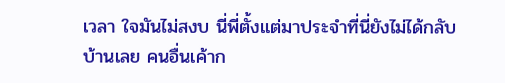เวลา ใจมันไม่สงบ นี่พี่ตั้งแต่มาประจำที่นี่ยังไม่ได้กลับบ้านเลย คนอื่นเค้าก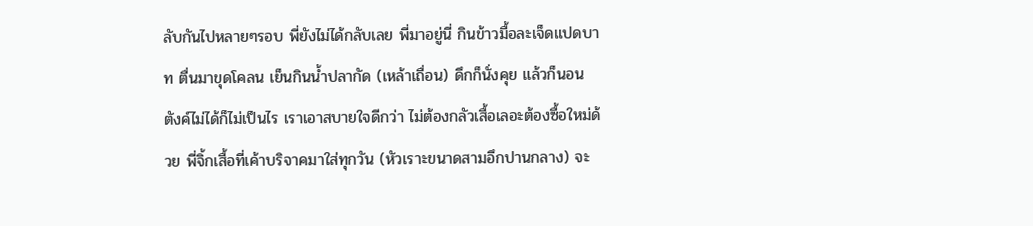ลับกันไปหลายๆรอบ พี่ยังไม่ได้กลับเลย พี่มาอยู่นี่ กินข้าวมื้อละเจ็ดแปดบาท ตื่นมาขุดโคลน เย็นกินน้ำปลากัด (เหล้าเถื่อน) ดึกก็นั่งคุย แล้วก็นอน ตังค์ไม่ได้ก็ไม่เป็นไร เราเอาสบายใจดีกว่า ไม่ต้องกลัวเสื้อเลอะต้องซื้อใหม่ด้วย พี่จิ้กเสื้อที่เค้าบริจาคมาใส่ทุกวัน (หัวเราะขนาดสามอึกปานกลาง) จะ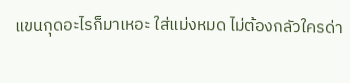แขนกุดอะไรก็มาเหอะ ใส่แม่งหมด ไม่ต้องกลัวใครด่า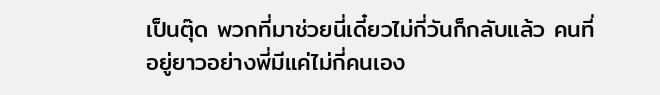เป็นตุ๊ด พวกที่มาช่วยนี่เดี๋ยวไม่กี่วันก็กลับแล้ว คนที่อยู่ยาวอย่างพี่มีแค่ไม่กี่คนเอง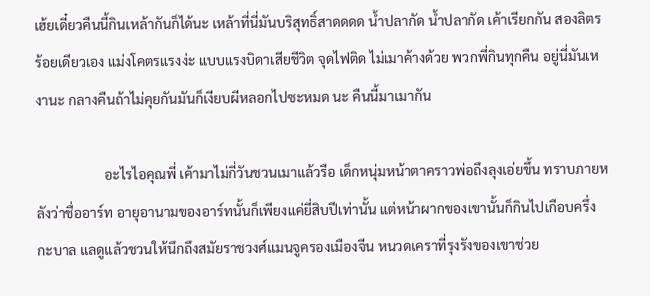เฮ้ยเดี๋ยวคืนนี้กินเหล้ากันก็ได้นะ เหล้าที่นี่มันบริสุทธิ์สาดดดด น้ำปลากัด น้ำปลากัด เค้าเรียกกัน สองลิตรร้อยเดียวเอง แม่งโคตรแรงง่ะ แบบแรงบิดาเสียชีวิต จุดไฟติด ไม่เมาค้างด้วย พวกพี่กินทุกคืน อยู่นี่มันเหงานะ กลางคืนถ้าไม่คุยกันมันก็เงียบผีหลอกไปซะหมด นะ คืนนี้มาเมากัน

                    อะไรไอคุณพี่ เค้ามาไม่กี่วันชวนเมาแล้วรือ เด็กหนุ่มหน้าตาคราวพ่อถึงลุงเอ่ยขึ้น ทราบภายหลังว่าชื่ออาร์ท อายุอานามของอาร์ทนั้นก็เพียงแค่ยี่สิบปีเท่านั้น แต่หน้าผากของเขานั้นก็กินไปเกือบครึ่งกะบาล แลดูแล้วชวนให้นึกถึงสมัยราชวงศ์แมนจูครองเมืองจีน หนวดเคราที่รุงรังของเขาช่วย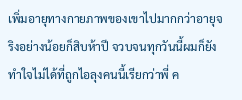เพิ่มอายุทางกายภาพของเขาไปมากกว่าอายุจริงอย่างน้อยก็สิบห้าปี จวบจนทุกวันนี้ผมก็ยังทำใจไม่ได้ที่ถูกไอลุงคนนี้เรียกว่าพี่ ค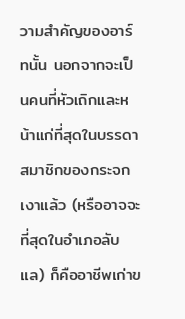วามสำคัญของอาร์ทนั้น นอกจากจะเป็นคนที่หัวเถิกและหน้าแก่ที่สุดในบรรดาสมาชิกของกระจกเงาแล้ว (หรืออาจจะที่สุดในอำเภอลับแล) ก็คืออาชีพเก่าข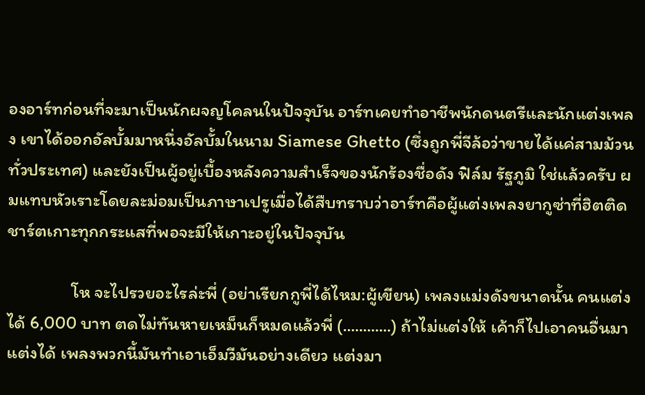องอาร์ทก่อนที่จะมาเป็นนักผจญโคลนในปัจจุบัน อาร์ทเคยทำอาชีพนักดนตรีและนักแต่งเพลง เขาได้ออกอัลบั้มมาหนึ่งอัลบั้มในนาม Siamese Ghetto (ซึ่งถูกพี่จีล้อว่าขายได้แค่สามม้วนทั่วประเทศ) และยังเป็นผู้อยู่เบื้องหลังความสำเร็จของนักร้องชื่อดัง ฟิล์ม รัฐภูมิ ใช่แล้วครับ ผมแทบหัวเราะโดยละม่อมเป็นภาษาเปรูเมื่อได้สืบทราบว่าอาร์ทคือผู้แต่งเพลงยากูซ่าที่ฮิตติดชาร์ตเกาะทุกกระแสที่พอจะมีให้เกาะอยู่ในปัจจุบัน

                โห จะไปรวยอะไรล่ะพี่ (อย่าเรียกกูพี่ได้ไหม:ผู้เขียน) เพลงแม่งดังขนาดนั้น คนแต่งได้ 6,000 บาท ตดไม่ทันหายเหม็นก็หมดแล้วพี่ (............) ถ้าไม่แต่งให้ เค้าก็ไปเอาคนอื่นมาแต่งได้ เพลงพวกนี้มันทำเอาเอ็มวีมันอย่างเดียว แต่งมา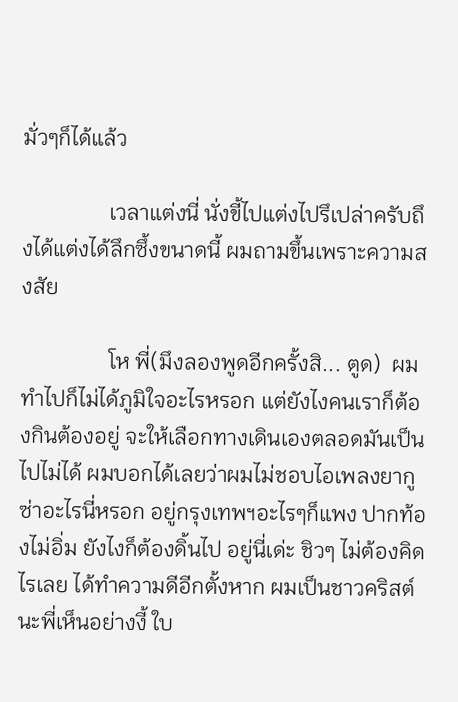มั่วๆก็ได้แล้ว

                เวลาแต่งนี่ นั่งขี้ไปแต่งไปรึเปล่าครับถึงได้แต่งได้ลึกซึ้งขนาดนี้ ผมถามขึ้นเพราะความสงสัย

                โห พี่(มึงลองพูดอีกครั้งสิ... ตูด)  ผมทำไปก็ไม่ได้ภูมิใจอะไรหรอก แต่ยังไงคนเราก็ต้องกินต้องอยู่ จะให้เลือกทางเดินเองตลอดมันเป็นไปไม่ได้ ผมบอกได้เลยว่าผมไม่ชอบไอเพลงยากูซ่าอะไรนี่หรอก อยู่กรุงเทพฯอะไรๆก็แพง ปากท้องไม่อิ่ม ยังไงก็ต้องดิ้นไป อยู่นี่เด่ะ ชิวๆ ไม่ต้องคิดไรเลย ได้ทำความดีอีกตั้งหาก ผมเป็นชาวคริสต์นะพี่เห็นอย่างงี้ ใบ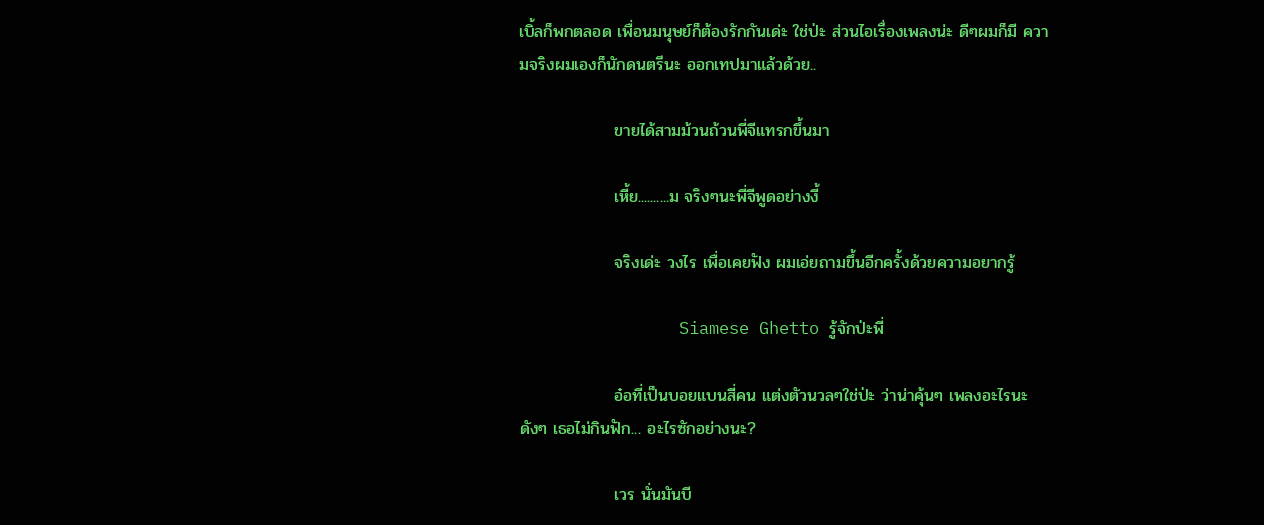เบิ้ลก็พกตลอด เพื่อนมนุษย์ก็ต้องรักกันเด่ะ ใช่ป่ะ ส่วนไอเรื่องเพลงน่ะ ดีๆผมก็มี ความจริงผมเองก็นักดนตรีนะ ออกเทปมาแล้วด้วย..

                ขายได้สามม้วนถ้วนพี่จีแทรกขึ้นมา

                เหี้ย..........ม จริงๆนะพี่จีพูดอย่างงี้

                จริงเด่ะ วงไร เพื่อเคยฟัง ผมเอ่ยถามขึ้นอีกครั้งด้วยความอยากรู้

                Siamese Ghetto รู้จักป่ะพี่

                อ๋อที่เป็นบอยแบนสี่คน แต่งตัวนวลๆใช่ป่ะ ว่าน่าคุ้นๆ เพลงอะไรนะดังๆ เธอไม่กินฟัก... อะไรซักอย่างนะ?

                เวร นั่นมันบี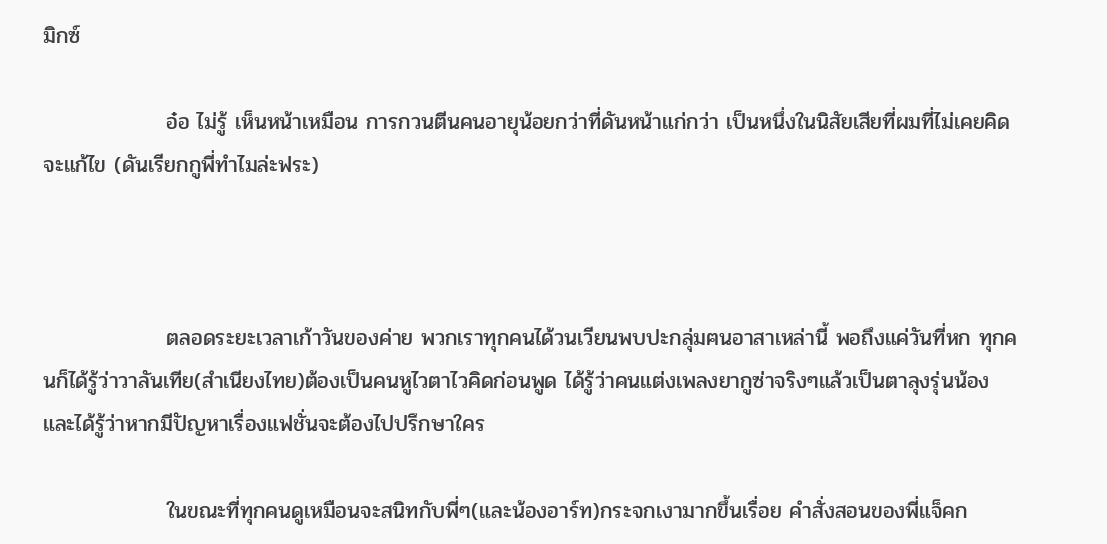มิกซ์

                อ๋อ ไม่รู้ เห็นหน้าเหมือน การกวนตีนคนอายุน้อยกว่าที่ดันหน้าแก่กว่า เป็นหนึ่งในนิสัยเสียที่ผมที่ไม่เคยคิดจะแก้ไข (ดันเรียกกูพี่ทำไมล่ะฟระ)



                ตลอดระยะเวลาเก้าวันของค่าย พวกเราทุกคนได้วนเวียนพบปะกลุ่มฅนอาสาเหล่านี้ พอถึงแค่วันที่หก ทุกคนก็ได้รู้ว่าวาลันเทีย(สำเนียงไทย)ต้องเป็นคนหูไวตาไวคิดก่อนพูด ได้รู้ว่าคนแต่งเพลงยากูซ่าจริงๆแล้วเป็นตาลุงรุ่นน้อง และได้รู้ว่าหากมีปัญหาเรื่องแฟชั่นจะต้องไปปรึกษาใคร

                ในขณะที่ทุกคนดูเหมือนจะสนิทกับพี่ๆ(และน้องอาร์ท)กระจกเงามากขึ้นเรื่อย คำสั่งสอนของพี่แจ็คก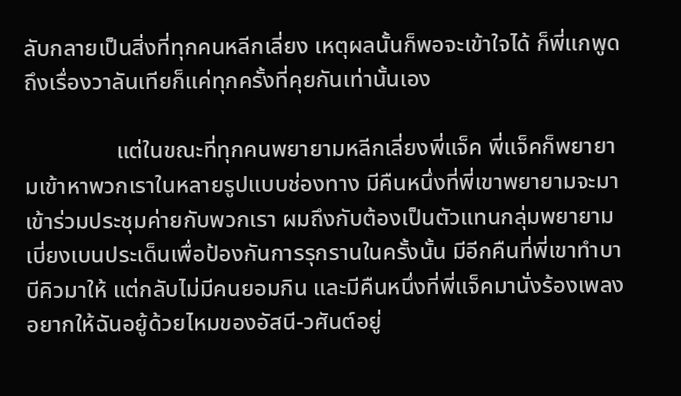ลับกลายเป็นสิ่งที่ทุกคนหลีกเลี่ยง เหตุผลนั้นก็พอจะเข้าใจได้ ก็พี่แกพูดถึงเรื่องวาลันเทียก็แค่ทุกครั้งที่คุยกันเท่านั้นเอง

                แต่ในขณะที่ทุกคนพยายามหลีกเลี่ยงพี่แจ็ค พี่แจ็คก็พยายามเข้าหาพวกเราในหลายรูปแบบช่องทาง มีคืนหนึ่งที่พี่เขาพยายามจะมาเข้าร่วมประชุมค่ายกับพวกเรา ผมถึงกับต้องเป็นตัวแทนกลุ่มพยายามเบี่ยงเบนประเด็นเพื่อป้องกันการรุกรานในครั้งนั้น มีอีกคืนที่พี่เขาทำบาบีคิวมาให้ แต่กลับไม่มีคนยอมกิน และมีคืนหนึ่งที่พี่แจ็คมานั่งร้องเพลง อยากให้ฉันอยู้ด้วยไหมของอัสนี-วศันต์อยู่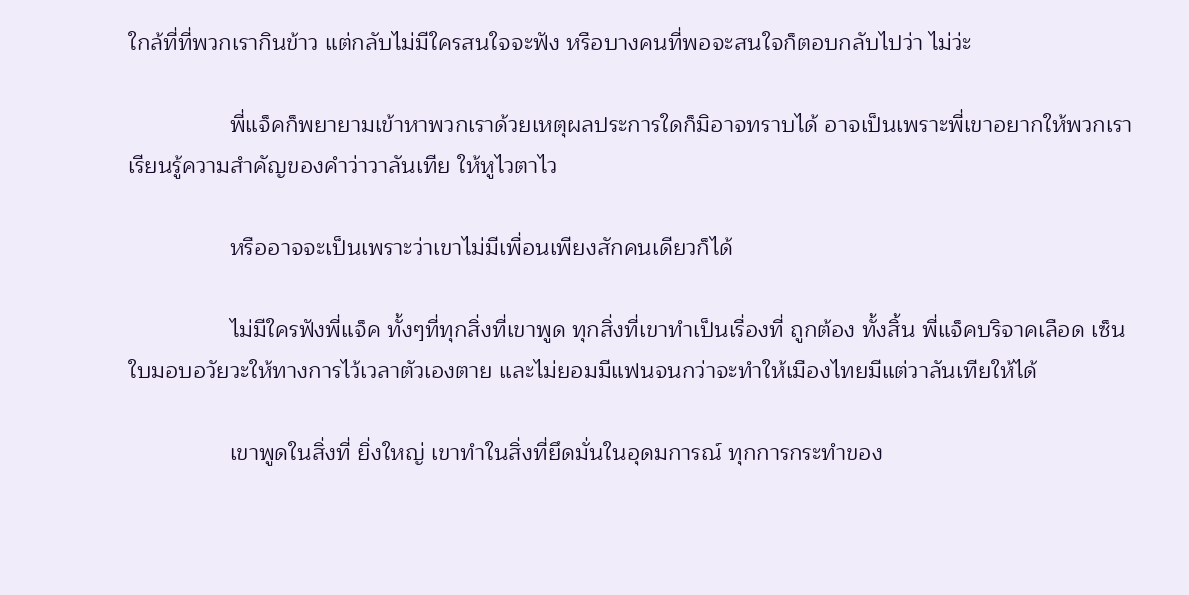ใกล้ที่ที่พวกเรากินข้าว แต่กลับไม่มีใครสนใจจะฟัง หรือบางคนที่พอจะสนใจก็ตอบกลับไปว่า ไม่ว่ะ

                พี่แจ็คก็พยายามเข้าหาพวกเราด้วยเหตุผลประการใดก็มิอาจทราบได้ อาจเป็นเพราะพี่เขาอยากให้พวกเราเรียนรู้ความสำคัญของคำว่าวาลันเทีย ให้หูไวตาไว

                หรืออาจจะเป็นเพราะว่าเขาไม่มีเพื่อนเพียงสักคนเดียวก็ได้

                ไม่มีใครฟังพี่แจ็ค ทั้งๆที่ทุกสิ่งที่เขาพูด ทุกสิ่งที่เขาทำเป็นเรื่องที่ ถูกต้อง ทั้งสิ้น พี่แจ็คบริจาคเลือด เซ็นใบมอบอวัยวะให้ทางการไว้เวลาตัวเองตาย และไม่ยอมมีแฟนจนกว่าจะทำให้เมืองไทยมีแต่วาลันเทียให้ได้

                เขาพูดในสิ่งที่ ยิ่งใหญ่ เขาทำในสิ่งที่ยึดมั่นในอุดมการณ์ ทุกการกระทำของ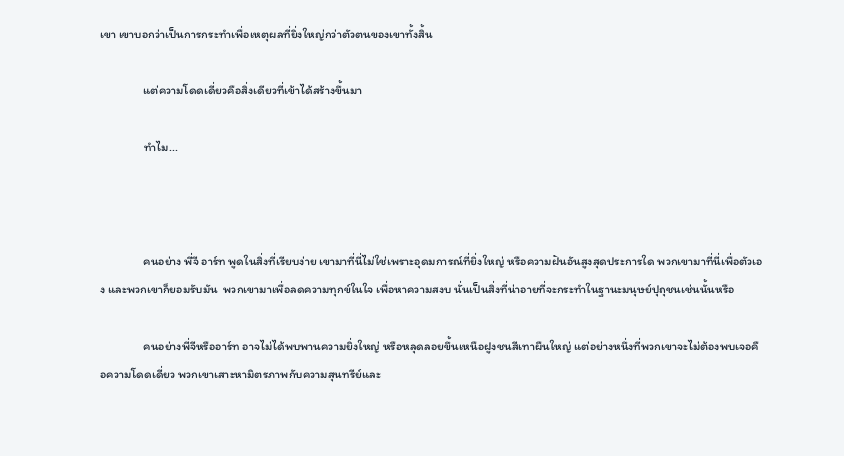เขา เขาบอกว่าเป็นการกระทำเพื่อเหตุผลที่ยิ่งใหญ่กว่าตัวตนของเขาทั้งสิ้น

                แต่ความโดดเดี่ยวคือสิ่งเดียวที่เข้าได้สร้างขึ้นมา

                ทำไม...



                คนอย่าง พี่จี อาร์ท พูดในสิ่งที่เรียบง่าย เขามาที่นี่ไม่ใช่เพราะอุดมการณ์ที่ยิ่งใหญ่ หรือความฝันอันสูงสุดประการใด พวกเขามาที่นี่เพื่อตัวเอง และพวกเขาก็ยอมรับมัน  พวกเขามาเพื่อลดความทุกข์ในใจ เพื่อหาความสงบ นั่นเป็นสิ่งที่น่าอายที่จะกระทำในฐานะมนุษย์ปุถุชนเช่นนั้นหรือ

                คนอย่างพี่จีหรืออาร์ท อาจไม่ได้พบพานความยิ่งใหญ่ หรือหลุดลอยขึ้นเหนือฝูงชนสีเทาผืนใหญ่ แต่อย่างหนึ่งที่พวกเขาจะไม่ต้องพบเจอคือความโดดเดี่ยว พวกเขาเสาะหามิตรภาพกับความสุนทรีย์และ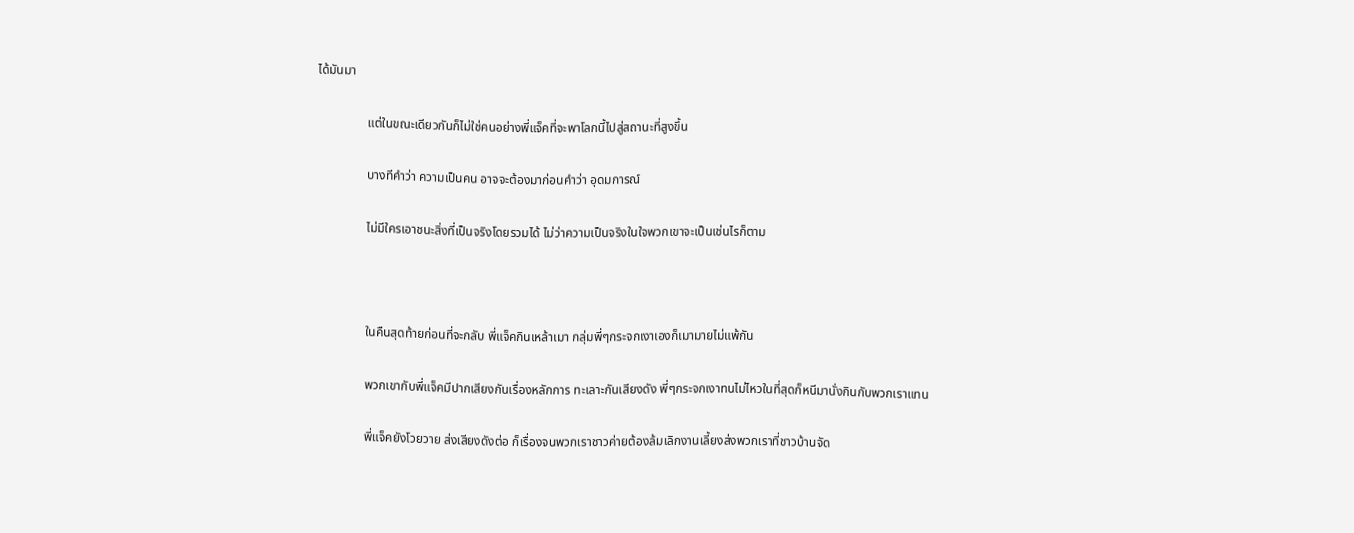ได้มันมา

                แต่ในขณะเดียวกันก็ไม่ใช่คนอย่างพี่แจ็คที่จะพาโลกนี้ไปสู่สถานะที่สูงขึ้น

                บางทีคำว่า ความเป็นคน อาจจะต้องมาก่อนคำว่า อุดมการณ์

                ไม่มีใครเอาชนะสิ่งที่เป็นจริงโดยรวมได้ ไม่ว่าความเป็นจริงในใจพวกเขาจะเป็นเช่นไรก็ตาม



                ในคืนสุดท้ายก่อนที่จะกลับ พี่แจ็คกินเหล้าเมา กลุ่มพี่ๆกระจกเงาเองก็เมามายไม่แพ้กัน

                พวกเขากับพี่แจ็คมีปากเสียงกันเรื่องหลักการ ทะเลาะกันเสียงดัง พี่ๆกระจกเงาทนไม่ไหวในที่สุดก็หนีมานั่งกินกับพวกเราแทน

                พี่แจ็คยังโวยวาย ส่งเสียงดังต่อ ก็เรื่องจนพวกเราชาวค่ายต้องล้มเลิกงานเลี้ยงส่งพวกเราที่ชาวบ้านจัด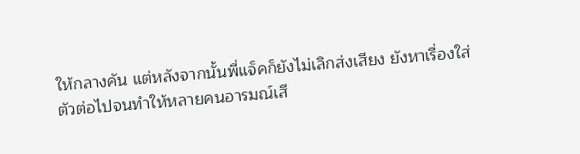ให้กลางคัน แต่หลังจากนั้นพี่แจ็คก็ยังไม่เลิกส่งเสียง ยังหาเรื่องใส่ตัวต่อไปจนทำให้หลายคนอารมณ์เสี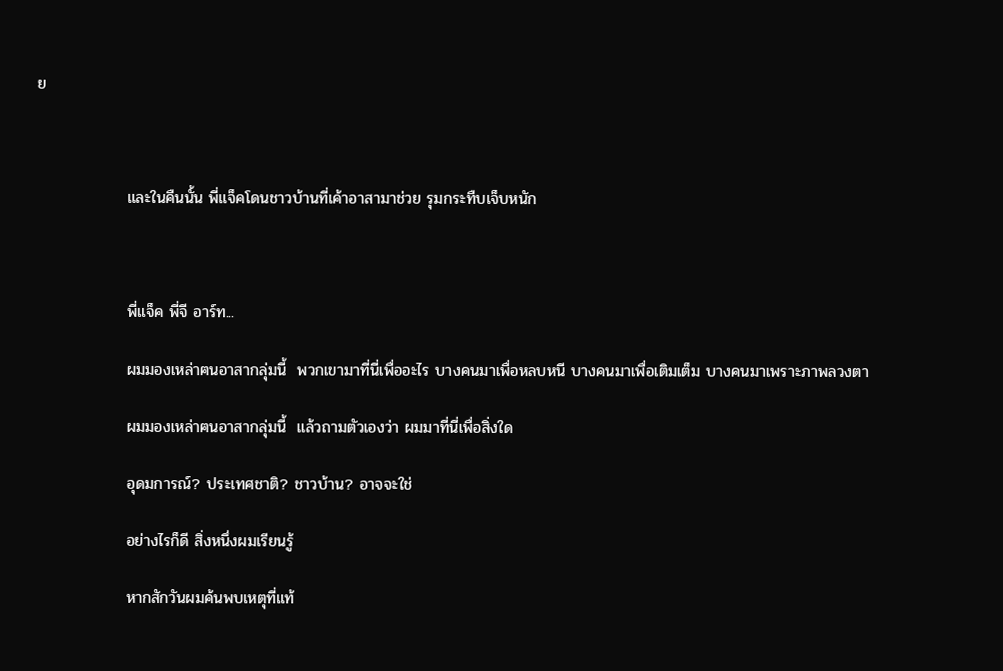ย



                และในคืนนั้น พี่แจ็คโดนชาวบ้านที่เค้าอาสามาช่วย รุมกระทืบเจ็บหนัก



                พี่แจ็ค พี่จี อาร์ท...

                ผมมองเหล่าฅนอาสากลุ่มนี้  พวกเขามาที่นี่เพื่ออะไร บางคนมาเพื่อหลบหนี บางคนมาเพื่อเติมเต็ม บางคนมาเพราะภาพลวงตา

                ผมมองเหล่าฅนอาสากลุ่มนี้  แล้วถามตัวเองว่า ผมมาที่นี่เพื่อสิ่งใด

                อุดมการณ์? ประเทศชาติ? ชาวบ้าน? อาจจะใช่

                อย่างไรก็ดี สิ่งหนึ่งผมเรียนรู้

                หากสักวันผมค้นพบเหตุที่แท้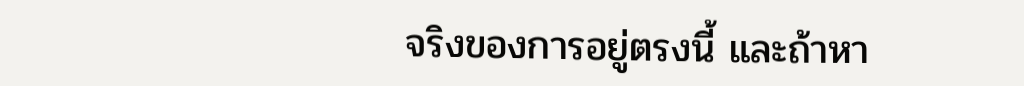จริงของการอยู่ตรงนี้ และถ้าหา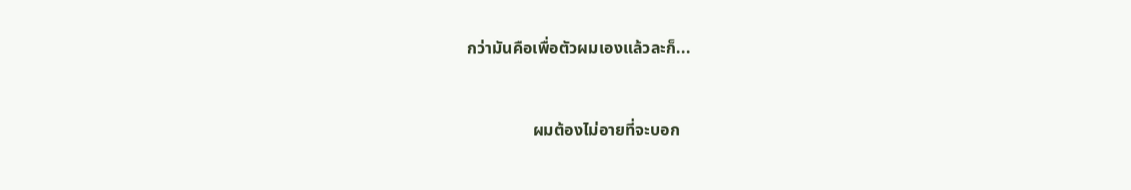กว่ามันคือเพื่อตัวผมเองแล้วละก็...



                ผมต้องไม่อายที่จะบอก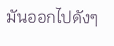มันออกไปดังๆ